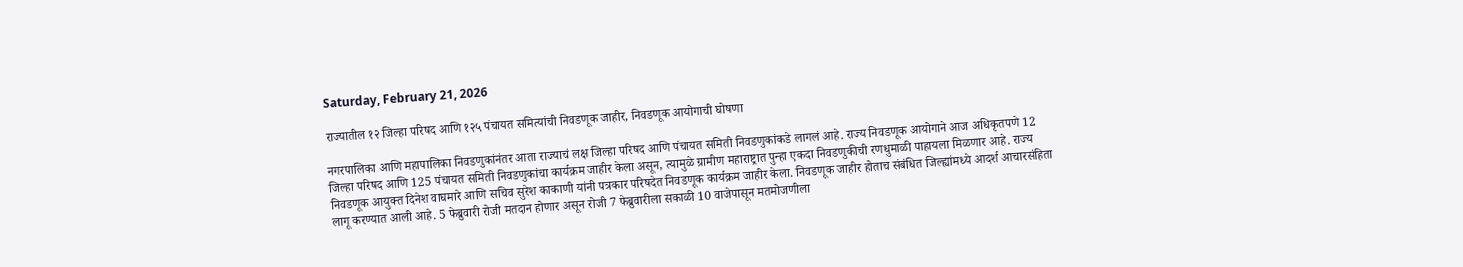Saturday, February 21, 2026

राज्यातील १२ जिल्हा परिषद आणि १२५ पंचायत समित्यांची निवडणूक जाहीर, निवडणूक आयोगाची घोषणा

नगरपालिका आणि महापालिका निवडणुकांनंतर आता राज्याचं लक्ष जिल्हा परिषद आणि पंचायत समिती निवडणुकांकडे लागलं आहे. राज्य निवडणूक आयोगाने आज अधिकृतपणे 12 जिल्हा परिषद आणि 125 पंचायत समिती निवडणुकांचा कार्यक्रम जाहीर केला असून, त्यामुळे ग्रामीण महाराष्ट्रात पुन्हा एकदा निवडणुकीची रणधुमाळी पाहायला मिळणार आहे. राज्य निवडणूक आयुक्त दिनेश वाघमारे आणि सचिव सुरेश काकाणी यांनी पत्रकार परिषदेत निवडणूक कार्यक्रम जाहीर केला. निवडणूक जाहीर होताच संबंधित जिल्ह्यांमध्ये आदर्श आचारसंहिता लागू करण्यात आली आहे. 5 फेब्रुवारी रोजी मतदान होणार असून रोजी 7 फेब्रुवारीला सकाळी 10 वाजेपासून मतमोजणीला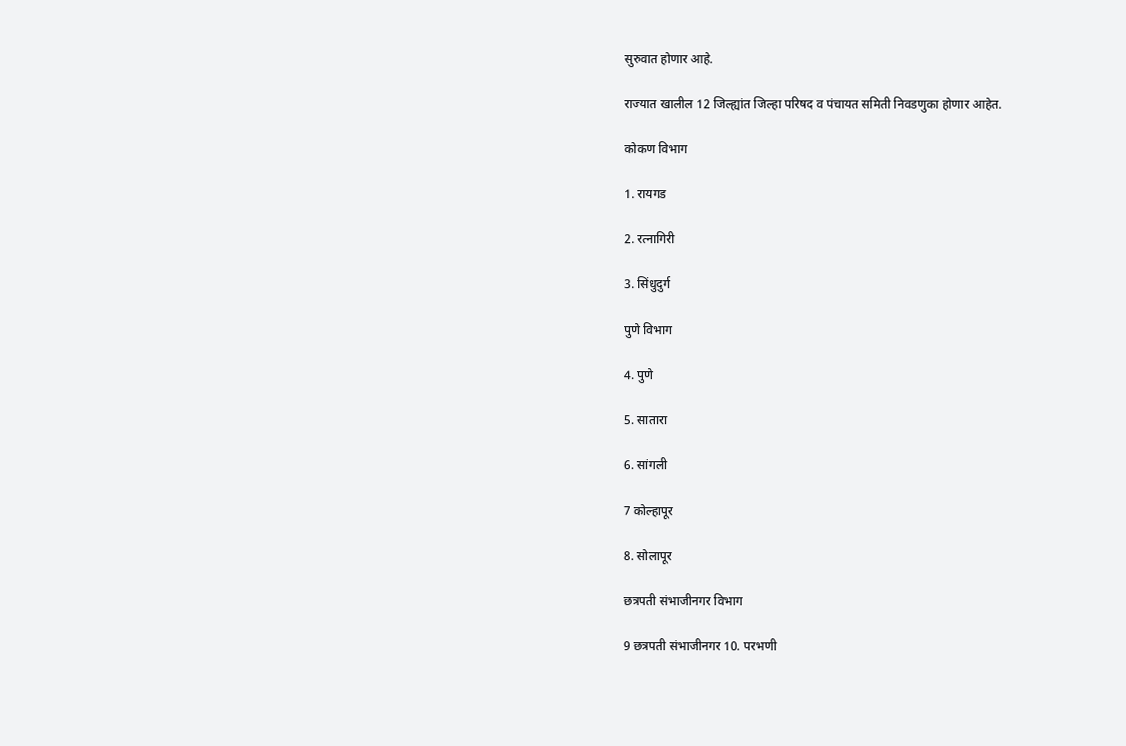सुरुवात होणार आहे.

राज्यात खालील 12 जिल्ह्यांत जिल्हा परिषद व पंचायत समिती निवडणुका होणार आहेत.

कोकण विभाग

1. रायगड

2. रत्नागिरी

3. सिंधुदुर्ग

पुणे विभाग

4. पुणे

5. सातारा

6. सांगली

7 कोल्हापूर

8. सोलापूर

छत्रपती संभाजीनगर विभाग

9 छत्रपती संभाजीनगर 10. परभणी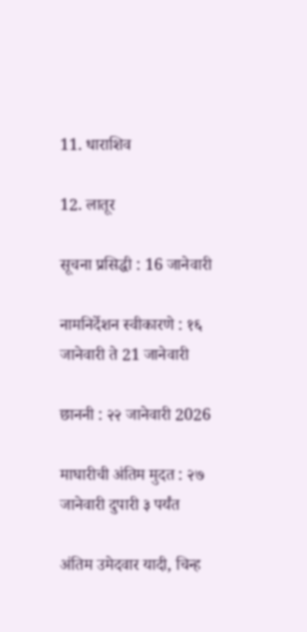11. धाराशिव

12. लातूर

सूचना प्रसिद्धी : 16 जानेवारी

नामनिर्देशन स्वीकारणे : १६ जानेवारी ते 21 जानेवारी

छाननी : २२ जानेवारी 2026

माघारीची अंतिम मुदत : २७ जानेवारी दुपारी ३ पर्यंत

अंतिम उमेदवार यादी, चिन्ह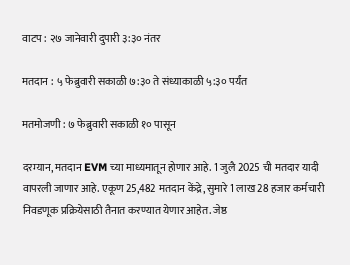वाटप : २७ जानेवारी दुपारी ३:३० नंतर

मतदान : ५ फेब्रुवारी सकाळी ७:३० ते संध्याकाळी ५:३० पर्यंत

मतमोजणी : ७ फेब्रुवारी सकाळी १० पासून

दरम्यान, मतदान EVM च्या माध्यमातून होणार आहे. 1 जुलै 2025 ची मतदार यादी वापरली जाणार आहे. एकूण 25,482 मतदान केंद्रे, सुमारे 1 लाख 28 हजार कर्मचारी निवडणूक प्रक्रियेसाठी तैनात करण्यात येणार आहेत. जेष्ठ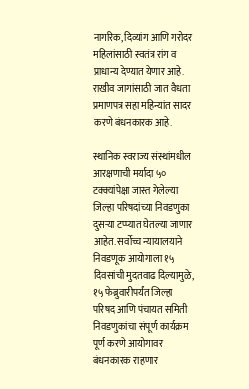नागरिक, दिव्यांग आणि गरोदर महिलांसाठी स्वतंत्र रांग व प्राधान्य देण्यात येणार आहे. राखीव जागांसाठी जात वैधता प्रमाणपत्र सहा महिन्यांत सादर करणे बंधनकारक आहे.

स्थानिक स्वराज्य संस्थांमधील आरक्षणाची मर्यादा ५० टक्क्यांपेक्षा जास्त गेलेल्या जिल्हा परिषदांच्या निवडणुका दुसऱ्या टप्प्यात घेतल्या जाणार आहेत. सर्वोच्च न्यायालयाने निवडणूक आयोगाला १५ दिवसांची मुदतवाढ दिल्यामुळे, १५ फेब्रुवारीपर्यंत जिल्हा परिषद आणि पंचायत समिती निवडणुकांचा संपूर्ण कार्यक्रम पूर्ण करणे आयोगावर बंधनकारक राहणार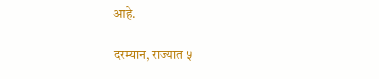आहे.

दरम्यान, राज्यात ५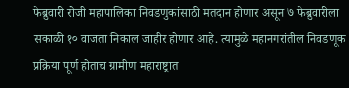फेब्रुवारी रोजी महापालिका निवडणुकांसाठी मतदान होणार असून ७ फेब्रुवारीला सकाळी १० वाजता निकाल जाहीर होणार आहे. त्यामुळे महानगरांतील निवडणूक प्रक्रिया पूर्ण होताच ग्रामीण महाराष्ट्रात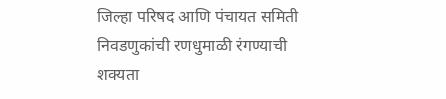जिल्हा परिषद आणि पंचायत समिती निवडणुकांची रणधुमाळी रंगण्याची शक्यता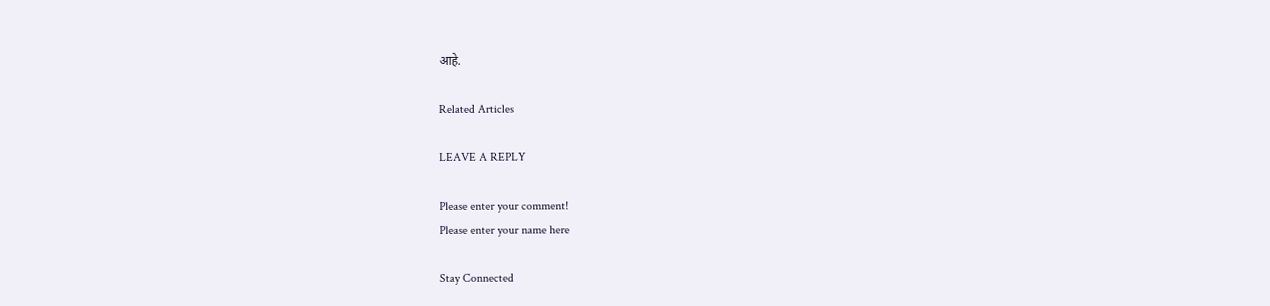आहे.

Related Articles

LEAVE A REPLY

Please enter your comment!
Please enter your name here

Stay Connected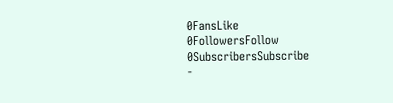0FansLike
0FollowersFollow
0SubscribersSubscribe
-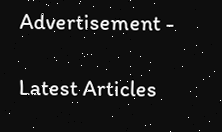Advertisement -

Latest Articles